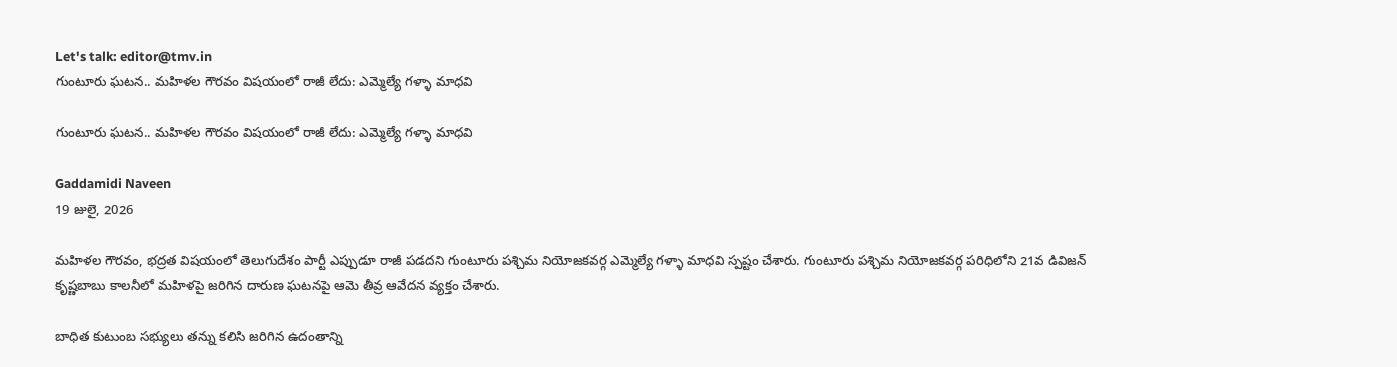Let's talk: editor@tmv.in
గుంటూరు ఘ‌ట‌న‌.. మహిళల గౌరవం విషయంలో రాజీ లేదు: ఎమ్మెల్యే గళ్ళా మాధవి

గుంటూరు ఘ‌ట‌న‌.. మహిళల గౌరవం విషయంలో రాజీ లేదు: ఎమ్మెల్యే గళ్ళా మాధవి

Gaddamidi Naveen
19 జులై, 2026

మహిళల గౌరవం, భద్రత విషయంలో తెలుగుదేశం పార్టీ ఎప్పుడూ రాజీ పడదని గుంటూరు పశ్చిమ నియోజకవర్గ ఎమ్మెల్యే గళ్ళా మాధవి స్పష్టం చేశారు. గుంటూరు పశ్చిమ నియోజకవర్గ పరిధిలోని 21వ డివిజన్ కృష్ణబాబు కాలనీలో మహిళపై జరిగిన దారుణ ఘటనపై ఆమె తీవ్ర ఆవేదన వ్యక్తం చేశారు.

బాధిత కుటుంబ సభ్యులు తన్ను కలిసి జరిగిన ఉదంతాన్ని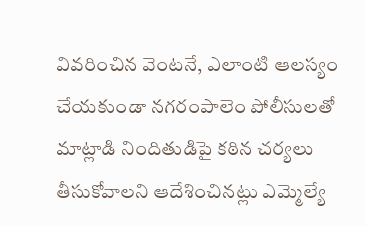వివరించిన వెంటనే, ఎలాంటి ఆలస్యం చేయకుండా నగరంపాలెం పోలీసులతో మాట్లాడి నిందితుడిపై కఠిన చర్యలు తీసుకోవాలని ఆదేశించినట్లు ఎమ్మెల్యే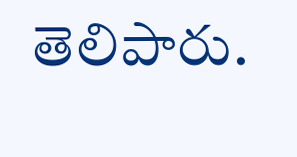తెలిపారు.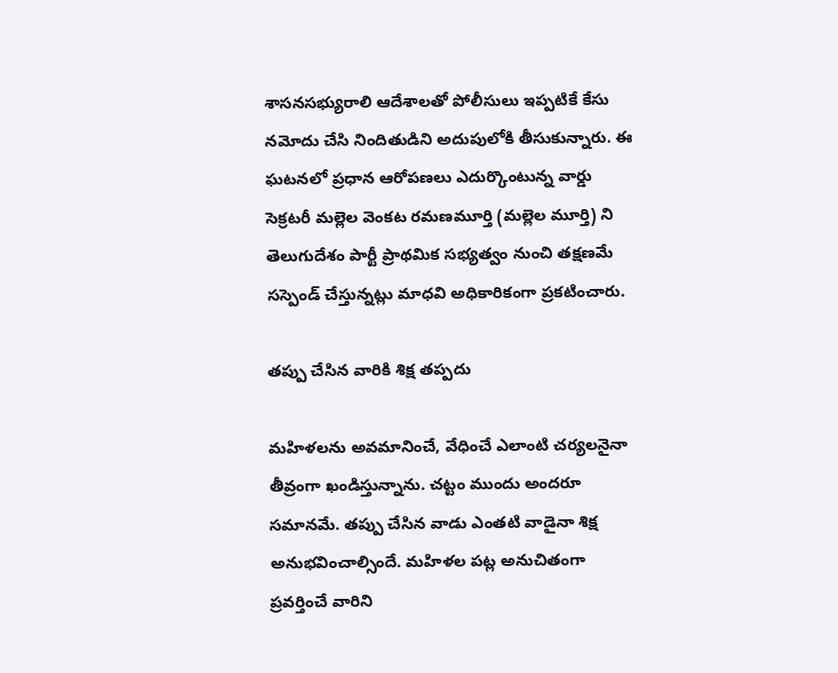శాసనసభ్యురాలి ఆదేశాలతో పోలీసులు ఇప్పటికే కేసు నమోదు చేసి నిందితుడిని అదుపులోకి తీసుకున్నారు. ఈ ఘటనలో ప్రధాన ఆరోపణలు ఎదుర్కొంటున్న వార్డు సెక్రటరీ మల్లెల వెంకట రమణమూర్తి (మల్లెల మూర్తి) ని తెలుగుదేశం పార్టీ ప్రాథమిక సభ్యత్వం నుంచి తక్షణమే సస్పెండ్ చేస్తున్నట్లు మాధవి అధికారికంగా ప్రకటించారు.

తప్పు చేసిన వారికి శిక్ష తప్పదు

మహిళలను అవమానించే, వేధించే ఎలాంటి చర్యలనైనా తీవ్రంగా ఖండిస్తున్నాను. చట్టం ముందు అందరూ సమానమే. తప్పు చేసిన వాడు ఎంతటి వాడైనా శిక్ష అనుభవించాల్సిందే. మహిళల పట్ల అనుచితంగా ప్రవర్తించే వారిని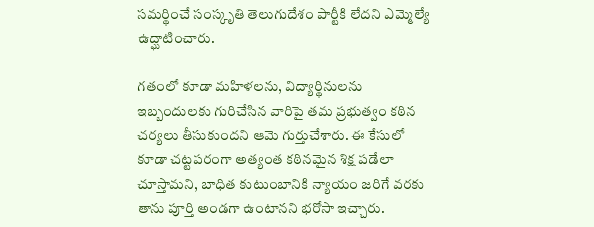సమర్థించే సంస్కృతి తెలుగుదేశం పార్టీకి లేదని ఎమ్మెల్యే ఉద్ఘాటించారు.

గతంలో కూడా మహిళలను, విద్యార్థినులను ఇబ్బందులకు గురిచేసిన వారిపై తమ ప్రభుత్వం కఠిన చర్యలు తీసుకుందని ఆమె గుర్తుచేశారు. ఈ కేసులో కూడా చట్టపరంగా అత్యంత కఠినమైన శిక్ష పడేలా చూస్తామని, బాధిత కుటుంబానికి న్యాయం జరిగే వరకు తాను పూర్తి అండగా ఉంటానని భరోసా ఇచ్చారు.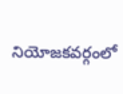నియోజకవర్గంలో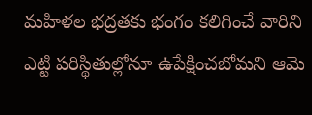మహిళల భద్రతకు భంగం కలిగించే వారిని ఎట్టి పరిస్థితుల్లోనూ ఉపేక్షించబోమని ఆమె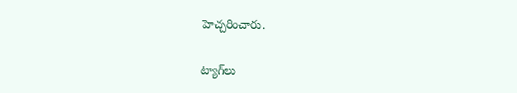హెచ్చరించారు.

ట్యాగ్‌లు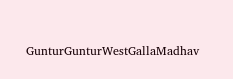GunturGunturWestGallaMadhav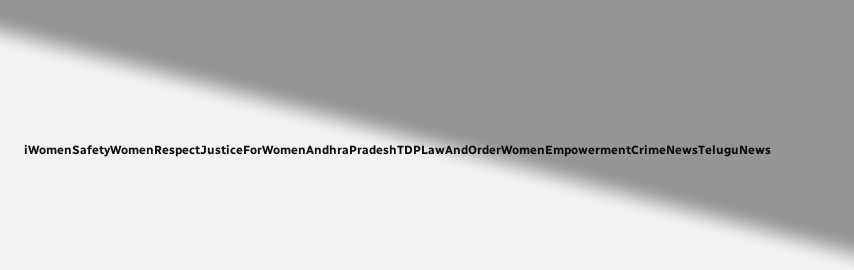iWomenSafetyWomenRespectJusticeForWomenAndhraPradeshTDPLawAndOrderWomenEmpowermentCrimeNewsTeluguNews